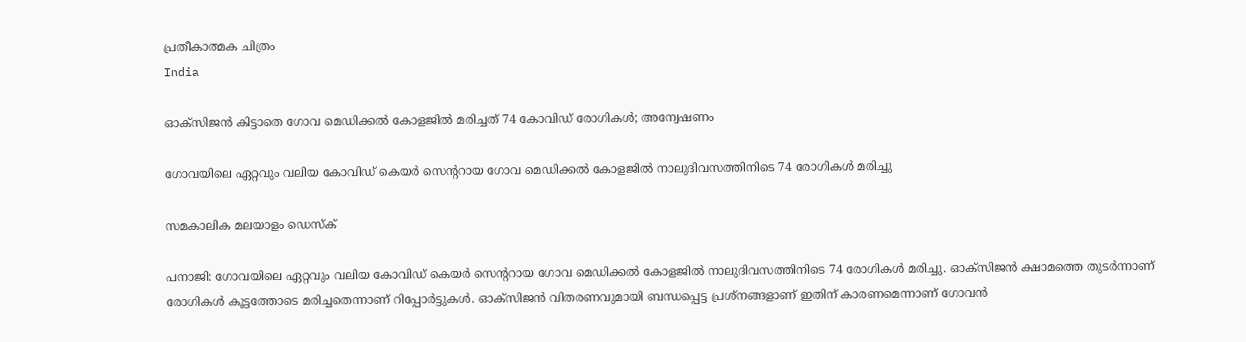പ്രതീകാത്മക ചിത്രം
India

ഓക്‌സിജന്‍ കിട്ടാതെ ഗോവ മെഡിക്കല്‍ കോളജില്‍ മരിച്ചത് 74 കോവിഡ് രോഗികള്‍; അന്വേഷണം

ഗോവയിലെ ഏറ്റവും വലിയ കോവിഡ് കെയര്‍ സെന്ററായ ഗോവ മെഡിക്കല്‍ കോളജില്‍ നാലുദിവസത്തിനിടെ 74 രോഗികള്‍ മരിച്ചു

സമകാലിക മലയാളം ഡെസ്ക്

പനാജി: ഗോവയിലെ ഏറ്റവും വലിയ കോവിഡ് കെയര്‍ സെന്ററായ ഗോവ മെഡിക്കല്‍ കോളജില്‍ നാലുദിവസത്തിനിടെ 74 രോഗികള്‍ മരിച്ചു. ഓക്‌സിജന്‍ ക്ഷാമത്തെ തുടര്‍ന്നാണ് രോഗികള്‍ കൂട്ടത്തോടെ മരിച്ചതെന്നാണ് റിപ്പോര്‍ട്ടുകള്‍. ഓക്‌സിജന്‍ വിതരണവുമായി ബന്ധപ്പെട്ട പ്രശ്‌നങ്ങളാണ് ഇതിന് കാരണമെന്നാണ് ഗോവന്‍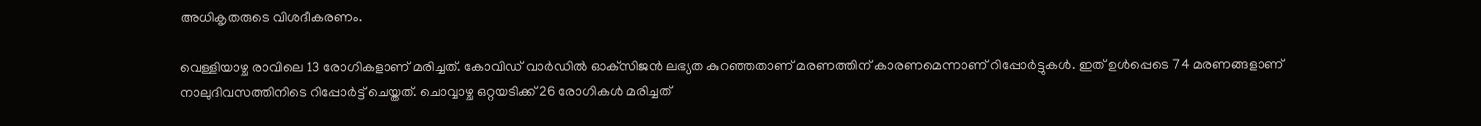അധികൃതരുടെ വിശദീകരണം.

വെള്ളിയാഴ്ച രാവിലെ 13 രോഗികളാണ് മരിച്ചത്. കോവിഡ് വാര്‍ഡില്‍ ഓക്‌സിജന്‍ ലഭ്യത കുറഞ്ഞതാണ് മരണത്തിന് കാരണമെന്നാണ് റിപ്പോര്‍ട്ടുകള്‍. ഇത് ഉള്‍പ്പെടെ 74 മരണങ്ങളാണ് നാലുദിവസത്തിനിടെ റിപ്പോര്‍ട്ട് ചെയ്തത്. ചൊവ്വാഴ്ച ഒറ്റയടിക്ക് 26 രോഗികള്‍ മരിച്ചത്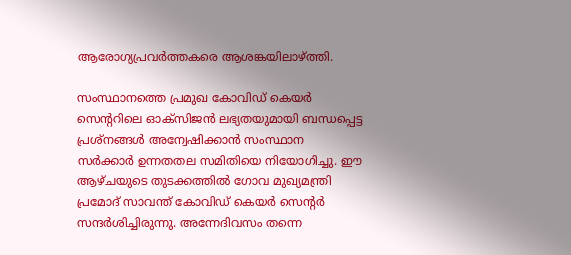ആരോഗ്യപ്രവര്‍ത്തകരെ ആശങ്കയിലാഴ്ത്തി.

സംസ്ഥാനത്തെ പ്രമുഖ കോവിഡ് കെയര്‍ സെന്ററിലെ ഓക്‌സിജന്‍ ലഭ്യതയുമായി ബന്ധപ്പെട്ട പ്രശ്‌നങ്ങള്‍ അന്വേഷിക്കാന്‍ സംസ്ഥാന സര്‍ക്കാര്‍ ഉന്നതതല സമിതിയെ നിയോഗിച്ചു. ഈ ആഴ്ചയുടെ തുടക്കത്തില്‍ ഗോവ മുഖ്യമന്ത്രി പ്രമോദ് സാവന്ത് കോവിഡ് കെയര്‍ സെന്റര്‍ സന്ദര്‍ശിച്ചിരുന്നു. അന്നേദിവസം തന്നെ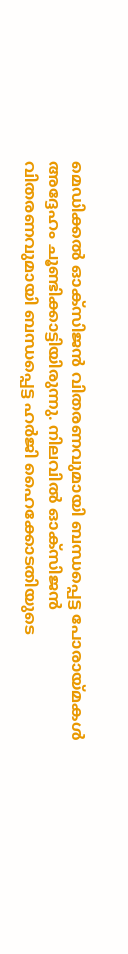മെഡിക്കല്‍ ഓക്‌സിജന്‍ വിതരണവുമായി ബന്ധപ്പെട്ട പോരായ്മകള്‍ അദ്ദേഹം ചൂണ്ടിക്കാട്ടിയിരുന്നു. നിലവില്‍ ഓക്‌സിജന്‍ വിതരണവുമായി ബന്ധപ്പെട്ട ഹര്‍ജി ഹൈക്കോടതിയുടെ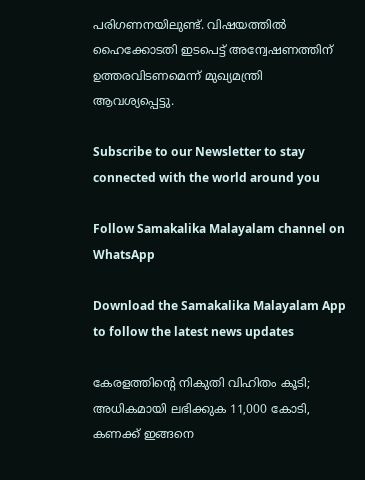പരിഗണനയിലുണ്ട്. വിഷയത്തില്‍ ഹൈക്കോടതി ഇടപെട്ട് അന്വേഷണത്തിന് ഉത്തരവിടണമെന്ന് മുഖ്യമന്ത്രി ആവശ്യപ്പെട്ടു.

Subscribe to our Newsletter to stay connected with the world around you

Follow Samakalika Malayalam channel on WhatsApp

Download the Samakalika Malayalam App to follow the latest news updates

കേരളത്തിന്റെ നികുതി വിഹിതം കൂടി; അധികമായി ലഭിക്കുക 11,000 കോടി, കണക്ക് ഇങ്ങനെ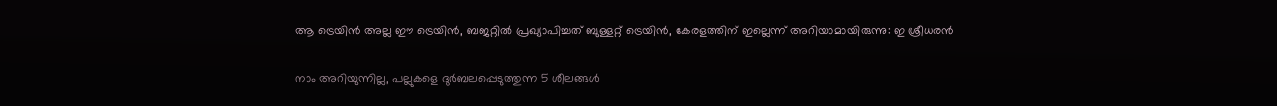ആ ട്രെയിന്‍ അല്ല ഈ ട്രെയിന്‍, ബജറ്റില്‍ പ്രഖ്യാപിച്ചത് ബുള്ളറ്റ് ട്രെയിന്‍, കേരളത്തിന് ഇല്ലെന്ന് അറിയാമായിരുന്നു: ഇ ശ്രീധരന്‍

നാം അറിയുന്നില്ല, പല്ലുകളെ ദുർബലപ്പെടുത്തുന്ന 5 ശീലങ്ങൾ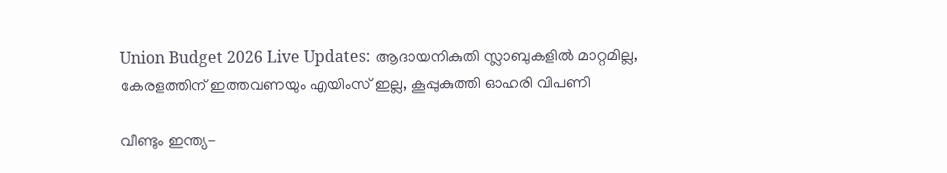Union Budget 2026 Live Updates: ആദായനികുതി സ്ലാബുകളില്‍ മാറ്റമില്ല, കേരളത്തിന് ഇത്തവണയും എയിംസ് ഇല്ല, കൂപ്പുകുത്തി ഓഹരി വിപണി

വീണ്ടും ഇന്ത്യ-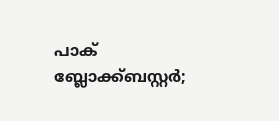പാക് ബ്ലോക്ക്ബസ്റ്റര്‍;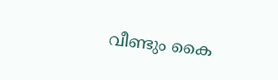വീണ്ടും കൈ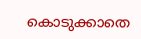കൊടുക്കാതെ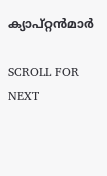ക്യാപ്റ്റന്‍മാര്‍

SCROLL FOR NEXT